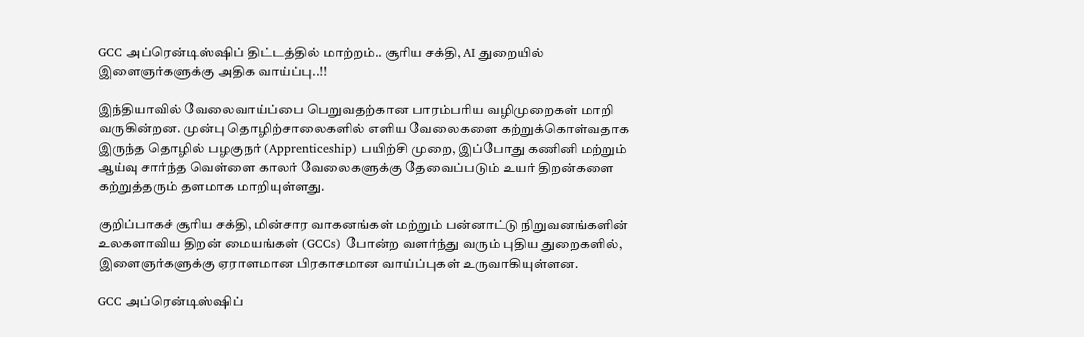GCC அப்ரென்டிஸ்ஷிப் திட்டத்தில் மாற்றம்.. சூரிய சக்தி, AI துறையில் இளைஞர்களுக்கு அதிக வாய்ப்பு..!!

இந்தியாவில் வேலைவாய்ப்பை பெறுவதற்கான பாரம்பரிய வழிமுறைகள் மாறி வருகின்றன. முன்பு தொழிற்சாலைகளில் எளிய வேலைகளை கற்றுக்கொள்வதாக இருந்த தொழில் பழகுநர் (Apprenticeship) பயிற்சி முறை, இப்போது கணினி மற்றும் ஆய்வு சார்ந்த வெள்ளை காலர் வேலைகளுக்கு தேவைப்படும் உயர் திறன்களை கற்றுத்தரும் தளமாக மாறியுள்ளது.

குறிப்பாகச் சூரிய சக்தி, மின்சார வாகனங்கள் மற்றும் பன்னாட்டு நிறுவனங்களின் உலகளாவிய திறன் மையங்கள் (GCCs) போன்ற வளர்ந்து வரும் புதிய துறைகளில், இளைஞர்களுக்கு ஏராளமான பிரகாசமான வாய்ப்புகள் உருவாகியுள்ளன.

GCC அப்ரென்டிஸ்ஷிப்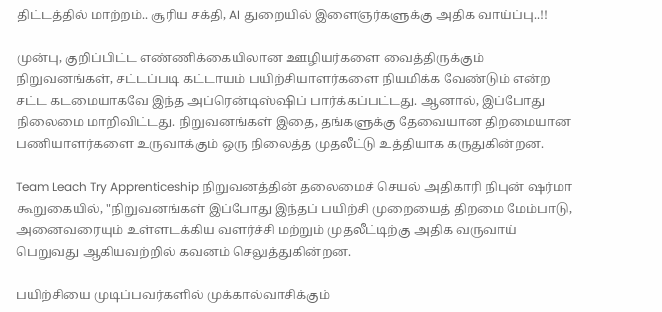திட்டத்தில் மாற்றம்.. சூரிய சக்தி, AI துறையில் இளைஞர்களுக்கு அதிக வாய்ப்பு..!!

முன்பு, குறிப்பிட்ட எண்ணிக்கையிலான ஊழியர்களை வைத்திருக்கும் நிறுவனங்கள், சட்டப்படி கட்டாயம் பயிற்சியாளர்களை நியமிக்க வேண்டும் என்ற சட்ட கடமையாகவே இந்த அப்ரென்டிஸ்ஷிப் பார்க்கப்பட்டது. ஆனால், இப்போது நிலைமை மாறிவிட்டது. நிறுவனங்கள் இதை, தங்களுக்கு தேவையான திறமையான பணியாளர்களை உருவாக்கும் ஒரு நிலைத்த முதலீட்டு உத்தியாக கருதுகின்றன.

Team Leach Try Apprenticeship நிறுவனத்தின் தலைமைச் செயல் அதிகாரி நிபுன் ஷர்மா கூறுகையில், "நிறுவனங்கள் இப்போது இந்தப் பயிற்சி முறையைத் திறமை மேம்பாடு, அனைவரையும் உள்ளடக்கிய வளர்ச்சி மற்றும் முதலீட்டிற்கு அதிக வருவாய் பெறுவது ஆகியவற்றில் கவனம் செலுத்துகின்றன.

பயிற்சியை முடிப்பவர்களில் முக்கால்வாசிக்கும்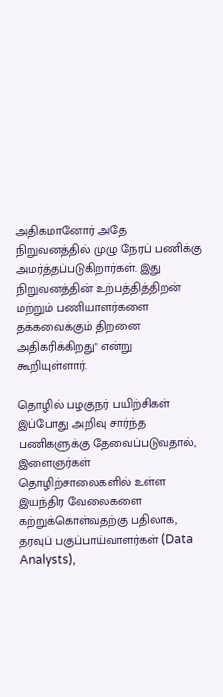அதிகமானோர் அதே நிறுவனத்தில் முழு நேரப் பணிக்கு அமர்த்தப்படுகிறார்கள். இது நிறுவனத்தின் உற்பத்தித்திறன் மற்றும் பணியாளர்களை தக்கவைக்கும் திறனை அதிகரிக்கிறது" என்று கூறியுள்ளார்.

தொழில் பழகுநர் பயிற்சிகள் இப்போது அறிவு சார்ந்த பணிகளுக்கு தேவைப்படுவதால், இளைஞர்கள் தொழிற்சாலைகளில் உள்ள இயந்திர வேலைகளை கற்றுக்கொள்வதற்கு பதிலாக, தரவுப் பகுப்பாய்வாளர்கள் (Data Analysts),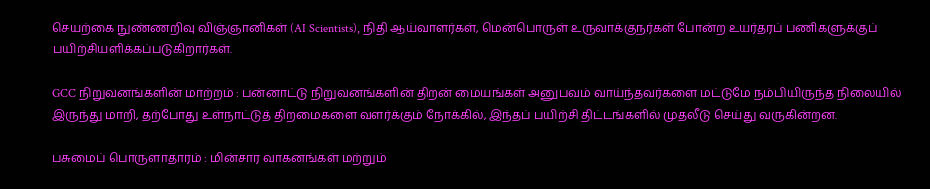செயற்கை நுண்ணறிவு விஞ்ஞானிகள் (AI Scientists), நிதி ஆய்வாளர்கள், மென்பொருள் உருவாக்குநர்கள் போன்ற உயர்தரப் பணிகளுக்குப் பயிற்சியளிக்கப்படுகிறார்கள்.

GCC நிறுவனங்களின் மாற்றம் : பன்னாட்டு நிறுவனங்களின் திறன் மையங்கள் அனுபவம் வாய்ந்தவர்களை மட்டுமே நம்பியிருந்த நிலையில் இருந்து மாறி, தற்போது உள்நாட்டுத் திறமைகளை வளர்க்கும் நோக்கில், இந்தப் பயிற்சி திட்டங்களில் முதலீடு செய்து வருகின்றன.

பசுமைப் பொருளாதாரம் : மின்சார வாகனங்கள் மற்றும்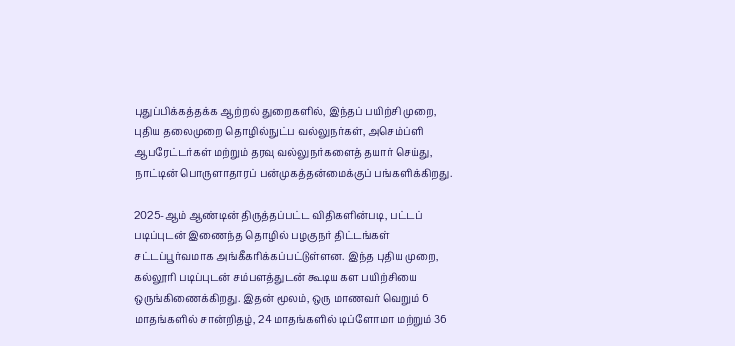புதுப்பிக்கத்தக்க ஆற்றல் துறைகளில், இந்தப் பயிற்சி முறை, புதிய தலைமுறை தொழில்நுட்ப வல்லுநர்கள், அசெம்ப்ளி ஆபரேட்டர்கள் மற்றும் தரவு வல்லுநர்களைத் தயார் செய்து, நாட்டின் பொருளாதாரப் பன்முகத்தன்மைக்குப் பங்களிக்கிறது.

2025-ஆம் ஆண்டின் திருத்தப்பட்ட விதிகளின்படி, பட்டப் படிப்புடன் இணைந்த தொழில் பழகுநர் திட்டங்கள் சட்டப்பூர்வமாக அங்கீகரிக்கப்பட்டுள்ளன. இந்த புதிய முறை, கல்லூரி படிப்புடன் சம்பளத்துடன் கூடிய கள பயிற்சியை ஒருங்கிணைக்கிறது. இதன் மூலம், ஒரு மாணவர் வெறும் 6 மாதங்களில் சான்றிதழ், 24 மாதங்களில் டிப்ளோமா மற்றும் 36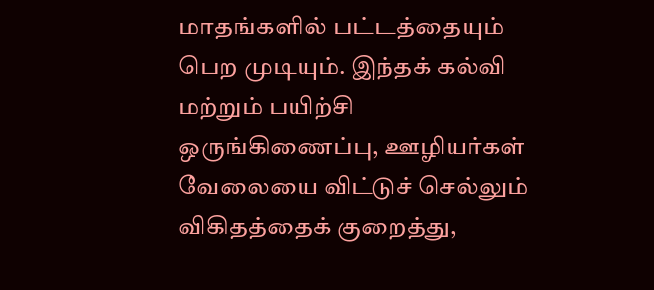மாதங்களில் பட்டத்தையும் பெற முடியும். இந்தக் கல்வி மற்றும் பயிற்சி ஒருங்கிணைப்பு, ஊழியர்கள் வேலையை விட்டுச் செல்லும் விகிதத்தைக் குறைத்து,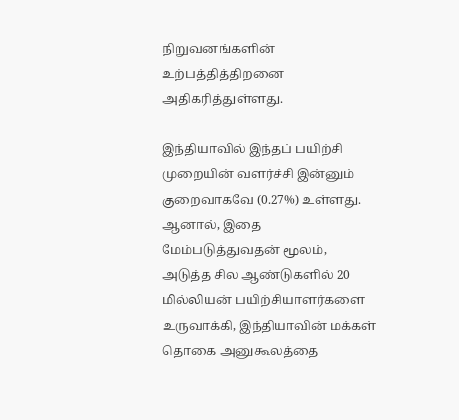நிறுவனங்களின் உற்பத்தித்திறனை அதிகரித்துள்ளது.

இந்தியாவில் இந்தப் பயிற்சி முறையின் வளர்ச்சி இன்னும் குறைவாகவே (0.27%) உள்ளது. ஆனால், இதை மேம்படுத்துவதன் மூலம், அடுத்த சில ஆண்டுகளில் 20 மில்லியன் பயிற்சியாளர்களை உருவாக்கி, இந்தியாவின் மக்கள் தொகை அனுகூலத்தை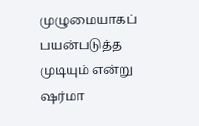முழுமையாகப் பயன்படுத்த முடியும் என்று ஷர்மா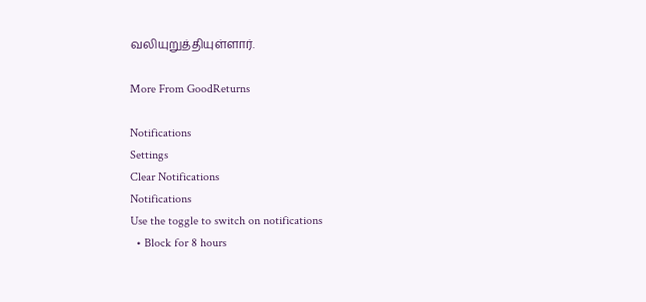வலியுறுத்தியுள்ளார்.

More From GoodReturns

Notifications
Settings
Clear Notifications
Notifications
Use the toggle to switch on notifications
  • Block for 8 hours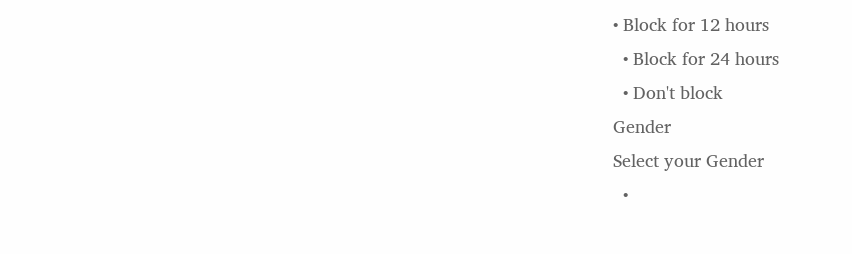• Block for 12 hours
  • Block for 24 hours
  • Don't block
Gender
Select your Gender
  •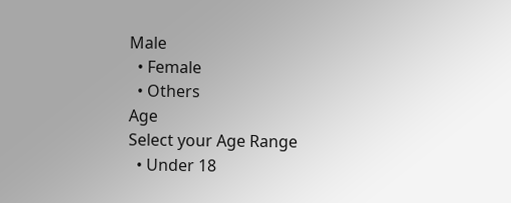Male
  • Female
  • Others
Age
Select your Age Range
  • Under 18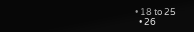• 18 to 25
  • 26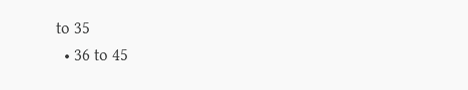to 35
  • 36 to 45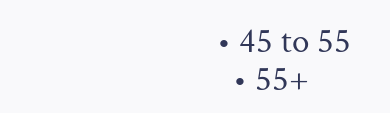• 45 to 55
  • 55+